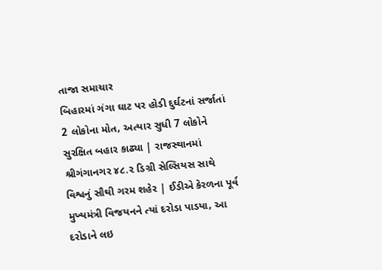તાજા સમાચાર
બિહારમાં ગંગા ઘાટ પર હોડી દુર્ઘટનાં સર્જાતાં 2 લોકોના મોત, અત્યાર સુધી 7 લોકોને સુરક્ષિત બહાર કાઢ્યા | રાજસ્થાનમાં શ્રીગંગાનગર ૪૮.૨ ડિગ્રી સેલ્સિયસ સાથે વિશ્વનું સૌથી ગરમ શહેર | ઈડીએ કેરળના પૂર્વ મુખ્યમંત્રી વિજયનને ત્યાં દરોડા પાડયા, આ દરોડાને લઇ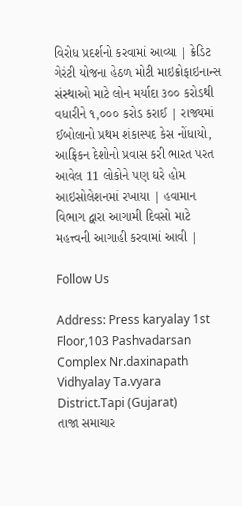વિરોધ પ્રદર્શનો કરવામાં આવ્યા | ક્રેડિટ ગેરંટી યોજના હેઠળ મોટી માઇક્રોફાઇનાન્સ સંસ્થાઓ માટે લોન મર્યાદા ૩૦૦ કરોડથી વધારીને ૧,૦૦૦ કરોડ કરાઈ | રાજ્યમાં ઈબોલાનો પ્રથમ શંકાસ્પદ કેસ નોંધાયો, આફ્રિકન દેશોનો પ્રવાસ કરી ભારત પરત આવેલ 11 લોકોને પણ ઘરે હોમ આઇસોલેશનમાં રખાયા | હવામાન વિભાગ દ્વારા આગામી દિવસો માટે મહત્ત્વની આગાહી કરવામાં આવી |

Follow Us

Address: Press karyalay 1st Floor,103 Pashvadarsan Complex Nr.daxinapath Vidhyalay Ta.vyara District.Tapi (Gujarat)
તાજા સમાચાર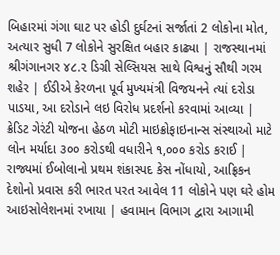બિહારમાં ગંગા ઘાટ પર હોડી દુર્ઘટનાં સર્જાતાં 2 લોકોના મોત, અત્યાર સુધી 7 લોકોને સુરક્ષિત બહાર કાઢ્યા | રાજસ્થાનમાં શ્રીગંગાનગર ૪૮.૨ ડિગ્રી સેલ્સિયસ સાથે વિશ્વનું સૌથી ગરમ શહેર | ઈડીએ કેરળના પૂર્વ મુખ્યમંત્રી વિજયનને ત્યાં દરોડા પાડયા, આ દરોડાને લઇ વિરોધ પ્રદર્શનો કરવામાં આવ્યા | ક્રેડિટ ગેરંટી યોજના હેઠળ મોટી માઇક્રોફાઇનાન્સ સંસ્થાઓ માટે લોન મર્યાદા ૩૦૦ કરોડથી વધારીને ૧,૦૦૦ કરોડ કરાઈ | રાજ્યમાં ઈબોલાનો પ્રથમ શંકાસ્પદ કેસ નોંધાયો, આફ્રિકન દેશોનો પ્રવાસ કરી ભારત પરત આવેલ 11 લોકોને પણ ઘરે હોમ આઇસોલેશનમાં રખાયા | હવામાન વિભાગ દ્વારા આગામી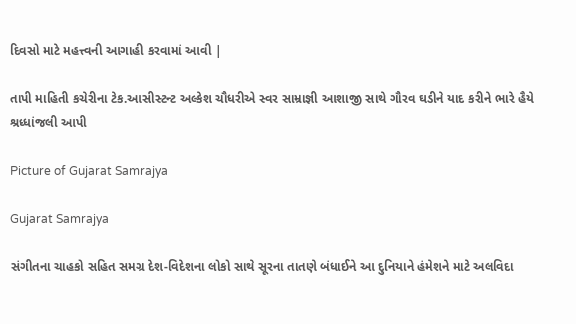દિવસો માટે મહત્ત્વની આગાહી કરવામાં આવી |

તાપી માહિતી કચેરીના ટેક.આસીસ્ટન્ટ અલ્કેશ ચૌધરીએ સ્વર સામ્રાજ્ઞી આશાજી સાથે ગૌરવ ઘડીને યાદ કરીને ભારે હૈયે શ્રધ્ધાંજલી આપી

Picture of Gujarat Samrajya

Gujarat Samrajya

સંગીતના ચાહકો સહિત સમગ્ર દેશ-વિદેશના લોકો સાથે સૂરના તાતણે બંધાઈને આ દુનિયાને હંમેશને માટે અલવિદા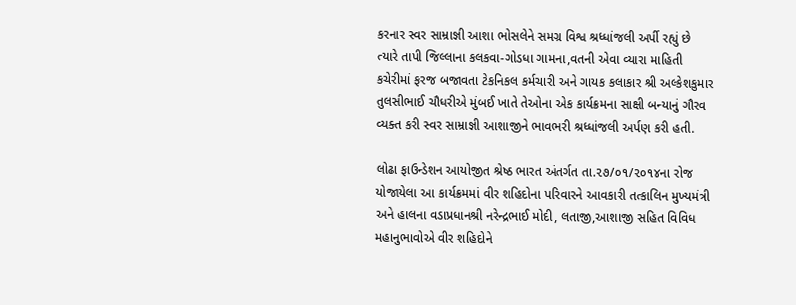કરનાર સ્વર સામ્રાજ્ઞી આશા ભોસલેને સમગ્ર વિશ્વ શ્રધ્ધાંજલી અર્પી રહ્યું છે ત્યારે તાપી જિલ્લાના કલકવા-ગોડધા ગામના,વતની એવા વ્યારા માહિતી કચેરીમાં ફરજ બજાવતા ટેકનિકલ કર્મચારી અને ગાયક કલાકાર શ્રી અલ્કેશકુમાર તુલસીભાઈ ચૌધરીએ મુંબઈ ખાતે તેઓના એક કાર્યક્રમના સાક્ષી બન્યાનું ગૌરવ વ્યક્ત કરી સ્વર સામ્રાજ્ઞી આશાજીને ભાવભરી શ્રધ્ધાંજલી અર્પણ કરી હતી.

લોઢા ફાઉન્ડેશન આયોજીત શ્રેષ્ઠ ભારત અંતર્ગત તા.૨૭/૦૧/૨૦૧૪ના રોજ યોજાયેલા આ કાર્યક્રમમાં વીર શહિદોના પરિવારને આવકારી તત્કાલિન મુખ્યમંત્રી અને હાલના વડાપ્રધાનશ્રી નરેન્દ્રભાઈ મોદી, લતાજી,આશાજી સહિત વિવિધ મહાનુભાવોએ વીર શહિદોને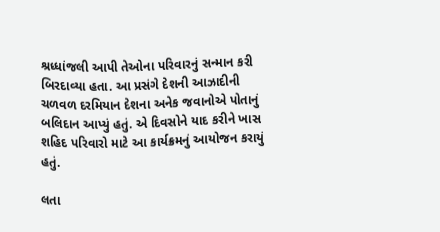શ્રધ્ધાંજલી આપી તેઓના પરિવારનું સન્માન કરી બિરદાવ્યા હતા. આ પ્રસંગે દેશની આઝાદીની ચળવળ દરમિયાન દેશના અનેક જવાનોએ પોતાનું બલિદાન આપ્યું હતું. એ દિવસોને યાદ કરીને ખાસ શહિદ પરિવારો માટે આ કાર્યક્રમનું આયોજન કરાયું હતું.

લતા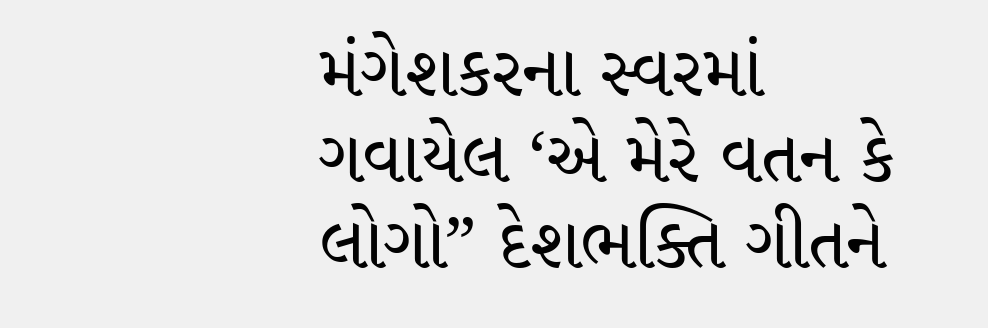મંગેશકરના સ્વરમાં ગવાયેલ ‘એ મેરે વતન કે લોગો” દેશભક્તિ ગીતને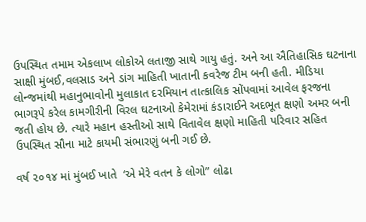ઉપસ્થિત તમામ એકલાખ લોકોએ લતાજી સાથે ગાયુ હતું. અને આ ઐતિહાસિક ઘટનાના સાક્ષી મુંબઈ,વલસાડ અને ડાંગ માહિતી ખાતાની કવરેજ ટીમ બની હતી. મીડિયા લોન્જમાંથી મહાનુભાવોની મુલાકાત દરમિયાન તાત્કાલિક સોંપવામાં આવેલ ફરજના ભાગરૂપે કરેલ કામગીરીની વિરલ ઘટનાઓ કેમેરામાં કંડારાઈને અદભૂત ક્ષણો અમર બની જતી હોય છે. ત્યારે મહાન હસ્તીઓ સાથે વિતાવેલ ક્ષણો માહિતી પરિવાર સહિત ઉપસ્થિત સૌના માટે કાયમી સંભારણું બની ગઈ છે.

વર્ષ ૨૦૧૪ માં મુંબઈ ખાતે  ‘એ મેરે વતન કે લોગો” લોઢા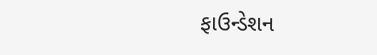ફાઉન્ડેશન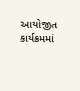આયોજીત કાર્યક્રમમાં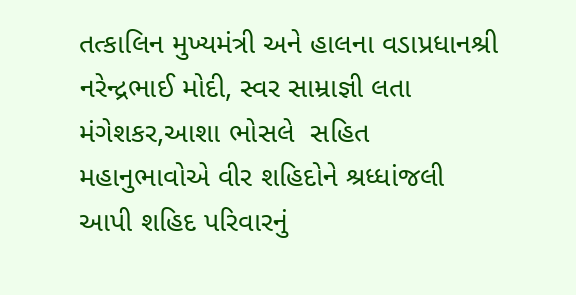તત્કાલિન મુખ્યમંત્રી અને હાલના વડાપ્રધાનશ્રી નરેન્દ્રભાઈ મોદી, સ્વર સામ્રાજ્ઞી લતા મંગેશકર,આશા ભોસલે  સહિત મહાનુભાવોએ વીર શહિદોને શ્રધ્ધાંજલી આપી શહિદ પરિવારનું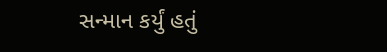સન્માન કર્યું હતું